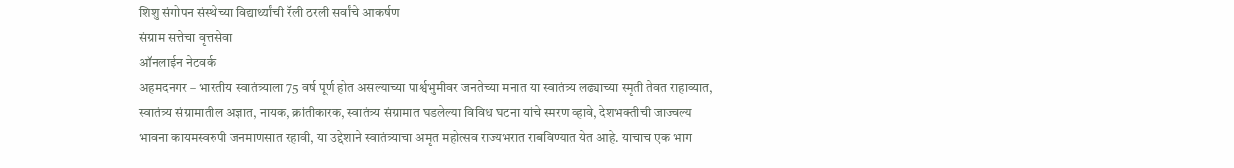शिशु संगोपन संस्थेच्या विद्यार्थ्यांची रॅली ठरली सर्वांचे आकर्षण
संग्राम सत्तेचा वृत्तसेवा
ऑनलाईन नेटवर्क
अहमदनगर – भारतीय स्वातंत्र्याला 75 वर्ष पूर्ण होत असल्याच्या पार्श्वभुमीवर जनतेच्या मनात या स्वातंत्र्य लढ्याच्या स्मृती तेवत राहाव्यात, स्वातंत्र्य संग्रामातील अज्ञात, नायक, क्रांतीकारक, स्वातंत्र्य संग्रामात घडलेल्या विविध घटना यांचे स्मरण व्हावे, देशभक्तीची जाज्वल्य भावना कायमस्वरुपी जनमाणसात रहावी, या उद्देशाने स्वातंत्र्याचा अमृत महोत्सव राज्यभरात राबविण्यात येत आहे. याचाच एक भाग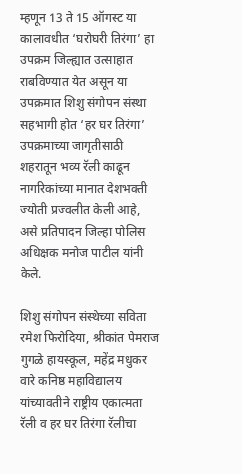म्हणून 13 ते 15 ऑगस्ट या कालावधीत ‘घरोघरी तिरंगा’ हा उपक्रम जिल्ह्यात उत्साहात राबविण्यात येत असून या उपक्रमात शिशु संगोपन संस्था सहभागी होत ‘हर घर तिरंगा’ उपक्रमाच्या जागृतीसाठी शहरातून भव्य रॅली काढून नागरिकांच्या मानात देशभक्ती ज्योती प्रज्वलीत केली आहे, असे प्रतिपादन जिल्हा पोलिस अधिक्षक मनोज पाटील यांनी केले.

शिशु संगोपन संस्थेच्या सविता रमेश फिरोदिया, श्रीकांत पेमराज गुगळे हायस्कूल, महेंद्र मधुकर वारे कनिष्ठ महाविद्यालय यांच्यावतीने राष्ट्रीय एकात्मता रॅली व हर घर तिरंगा रॅलीचा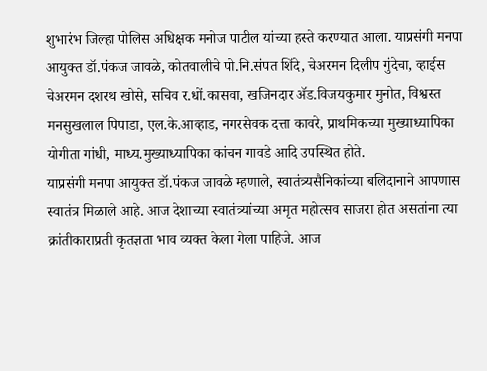शुभारंभ जिल्हा पोलिस अधिक्षक मनोज पाटील यांच्या हस्ते करण्यात आला. याप्रसंगी मनपा आयुक्त डॉ.पंकज जावळे, कोतवालीचे पो.नि.संपत शिंदे, चेअरमन दिलीप गुंदेचा, व्हाईस चेअरमन दशरथ खोसे, सचिव र.धों.कासवा, खजिनदार ॲड.विजयकुमार मुनोत, विश्वस्त मनसुखलाल पिपाडा, एल.के.आव्हाड, नगरसेवक दत्ता कावरे, प्राथमिकच्या मुख्याध्यापिका योगीता गांधी, माध्य.मुख्याध्यापिका कांचन गावडे आदि उपस्थित होते.
याप्रसंगी मनपा आयुक्त डॉ.पंकज जावळे म्हणाले, स्वातंत्र्यसैनिकांच्या बलिदानाने आपणास स्वातंत्र मिळाले आहे. आज देशाच्या स्वातंत्र्यांच्या अमृत महोत्सव साजरा होत असतांना त्या क्रांतीकाराप्रती कृतज्ञता भाव व्यक्त केला गेला पाहिजे. आज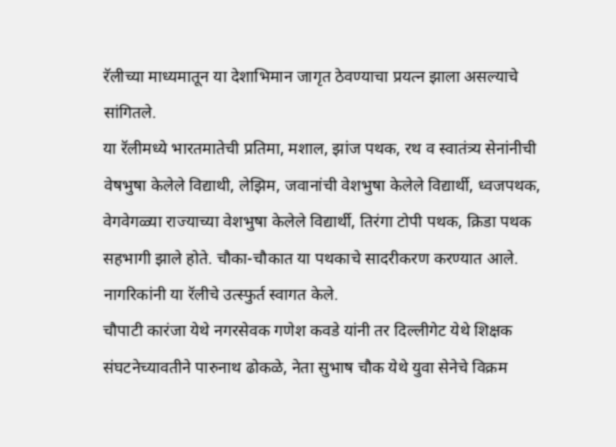रॅलीच्या माध्यमातून या देशाभिमान जागृत ठेवण्याचा प्रयत्न झाला असल्याचे सांगितले.
या रॅलीमध्ये भारतमातेची प्रतिमा, मशाल, झांज पथक, रथ व स्वातंत्र्य सेनांनीची वेषभुषा केलेले विद्याथी, लेझिम, जवानांची वेशभुषा केलेले विद्यार्थी, ध्वजपथक, वेगवेगळ्या राज्याच्या वेशभुषा केलेले विद्यार्थी, तिरंगा टोपी पथक, क्रिडा पथक सहभागी झाले होते. चौका-चौकात या पथकाचे सादरीकरण करण्यात आले. नागरिकांनी या रॅलीचे उत्स्फुर्त स्वागत केले.
चौपाटी कारंजा येथे नगरसेवक गणेश कवडे यांनी तर दिल्लीगेट येथे शिक्षक संघटनेच्यावतीने पारुनाथ ढोकळे, नेता सुभाष चौक येथे युवा सेनेचे विक्रम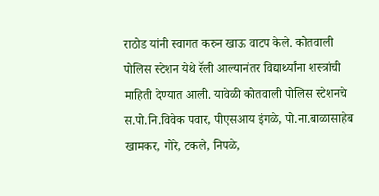राठोड यांनी स्वागत करुन खाऊ वाटप केले. कोतवाली पोलिस स्टेशन येथे रॅली आल्यानंतर विद्यार्थ्यांना शस्त्रांची माहिती देण्यात आली. यावेळी कोतवाली पोलिस स्टेशनचे स.पो.नि.विवेक पवार, पीएसआय इंगळे, पो.ना.बाळासाहेब खामकर, गोरे, टकले, निपळे,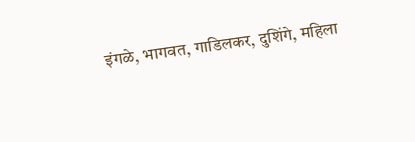इंगळे, भागवत, गाडिलकर, दुशिंगे, महिला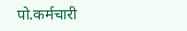पो.कर्मचारी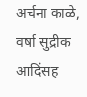अर्चना काळे, वर्षा सुद्रीक आदिंसह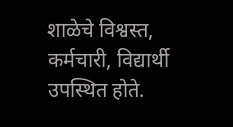शाळेचे विश्वस्त, कर्मचारी, विद्यार्थी उपस्थित होते.